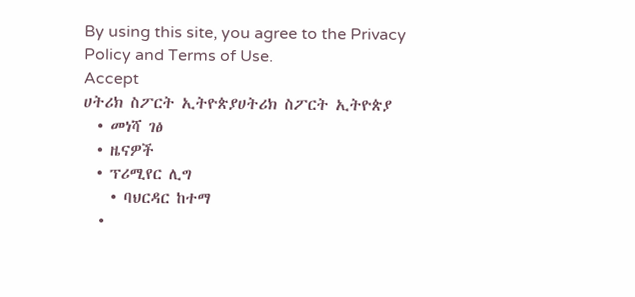By using this site, you agree to the Privacy Policy and Terms of Use.
Accept
ሀትሪክ ስፖርት ኢትዮጵያሀትሪክ ስፖርት ኢትዮጵያ
  • መነሻ ገፅ
  • ዜናዎች
  • ፕሪሚየር ሊግ
    • ባህርዳር ከተማ
    •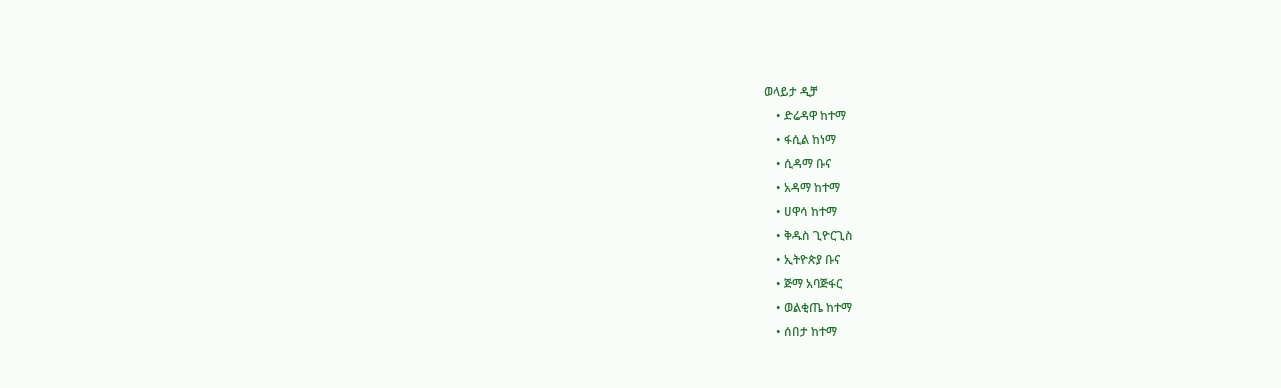ወላይታ ዲቻ
    • ድሬዳዋ ከተማ
    • ፋሲል ከነማ
    • ሲዳማ ቡና
    • አዳማ ከተማ
    • ሀዋሳ ከተማ
    • ቅዱስ ጊዮርጊስ
    • ኢትዮጵያ ቡና
    • ጅማ አባጅፋር
    • ወልቂጤ ከተማ
    • ሰበታ ከተማ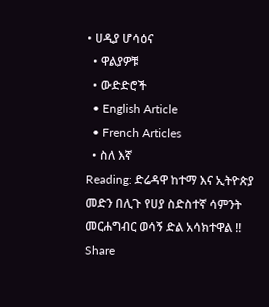• ሀዲያ ሆሳዕና
  • ዋልያዎቹ
  • ውድድሮች
  • English Article
  • French Articles
  • ስለ እኛ
Reading: ድሬዳዋ ከተማ እና ኢትዮጵያ መድን በሊጉ የሀያ ስድስተኛ ሳምንት መርሐግብር ወሳኝ ድል አሳክተዋል !!
Share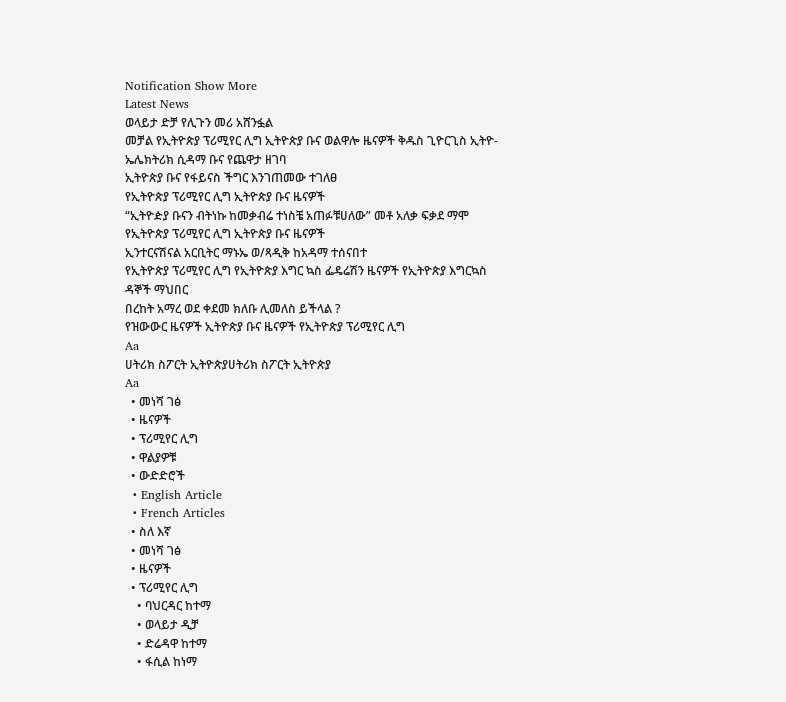Notification Show More
Latest News
ወላይታ ድቻ የሊጉን መሪ አሸንፏል
መቻል የኢትዮጵያ ፕሪሚየር ሊግ ኢትዮጵያ ቡና ወልዋሎ ዜናዎች ቅዱስ ጊዮርጊስ ኢትዮ-ኤሌክትሪክ ሲዳማ ቡና የጨዋታ ዘገባ
ኢትዮጵያ ቡና የፋይናስ ችግር እንገጠመው ተገለፀ
የኢትዮጵያ ፕሪሚየር ሊግ ኢትዮጵያ ቡና ዜናዎች
“ኢትዮዽያ ቡናን ብትነኩ ከመቃብሬ ተነስቼ አጠፉቹሀለው” መቶ አለቃ ፍቃደ ማሞ
የኢትዮጵያ ፕሪሚየር ሊግ ኢትዮጵያ ቡና ዜናዎች
ኢንተርናሽናል አርቢትር ማኑኤ ወ/ጻዲቅ ከአዳማ ተሰናበተ
የኢትዮጵያ ፕሪሚየር ሊግ የኢትዮጵያ እግር ኳስ ፌዴሬሽን ዜናዎች የኢትዮጵያ እግርኳስ ዳኞች ማህበር
በረከት አማረ ወደ ቀደመ ክለቡ ሊመለስ ይችላል ?
የዝውውር ዜናዎች ኢትዮጵያ ቡና ዜናዎች የኢትዮጵያ ፕሪሚየር ሊግ
Aa
ሀትሪክ ስፖርት ኢትዮጵያሀትሪክ ስፖርት ኢትዮጵያ
Aa
  • መነሻ ገፅ
  • ዜናዎች
  • ፕሪሚየር ሊግ
  • ዋልያዎቹ
  • ውድድሮች
  • English Article
  • French Articles
  • ስለ እኛ
  • መነሻ ገፅ
  • ዜናዎች
  • ፕሪሚየር ሊግ
    • ባህርዳር ከተማ
    • ወላይታ ዲቻ
    • ድሬዳዋ ከተማ
    • ፋሲል ከነማ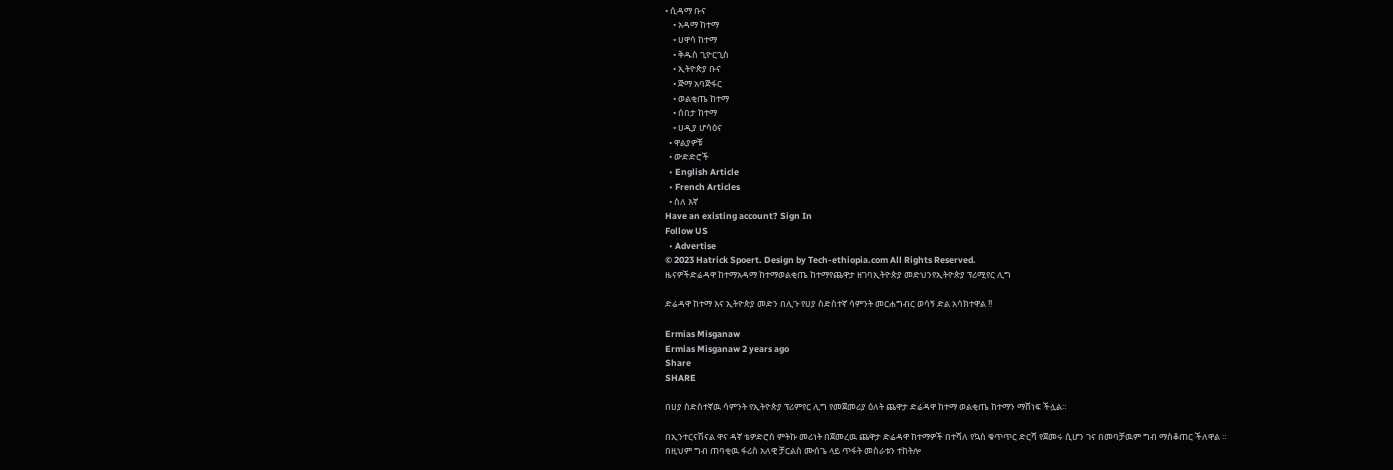• ሲዳማ ቡና
    • አዳማ ከተማ
    • ሀዋሳ ከተማ
    • ቅዱስ ጊዮርጊስ
    • ኢትዮጵያ ቡና
    • ጅማ አባጅፋር
    • ወልቂጤ ከተማ
    • ሰበታ ከተማ
    • ሀዲያ ሆሳዕና
  • ዋልያዎቹ
  • ውድድሮች
  • English Article
  • French Articles
  • ስለ እኛ
Have an existing account? Sign In
Follow US
  • Advertise
© 2023 Hatrick Spoert. Design by Tech-ethiopia.com All Rights Reserved.
ዜናዎችድሬዳዋ ከተማአዳማ ከተማወልቂጤ ከተማየጨዋታ ዘገባኢትዮጵያ መድህንየኢትዮጵያ ፕሪሚየር ሊግ

ድሬዳዋ ከተማ እና ኢትዮጵያ መድን በሊጉ የሀያ ስድስተኛ ሳምንት መርሐግብር ወሳኝ ድል አሳክተዋል !!

Ermias Misganaw
Ermias Misganaw 2 years ago
Share
SHARE

በሀያ ስድስተኛዉ ሳምንት የኢትዮጵያ ፕሪምየር ሊግ የመጀመሪያ ዕለት ጨዋታ ድሬዳዋ ከተማ ወልቂጤ ከተማን ማሸነፍ ችሏል።

በኢንተርናሽናል ዋና ዳኛ ቴዎድሮስ ምትኩ መሪነት በጀመረዉ ጨዋታ ድሬዳዋ ከተማዎች በተሻለ የኳስ ቁጥጥር ድርሻ የጀመሩ ሲሆን ገና በመባቻዉም ግብ ማስቆጠር ችለዋል ። በዚህም ግብ ጠባቂዉ ፋሪስ አለዊ ቻርልስ ሙሰጌ ላይ ጥፋት መስራቱን ተከትሎ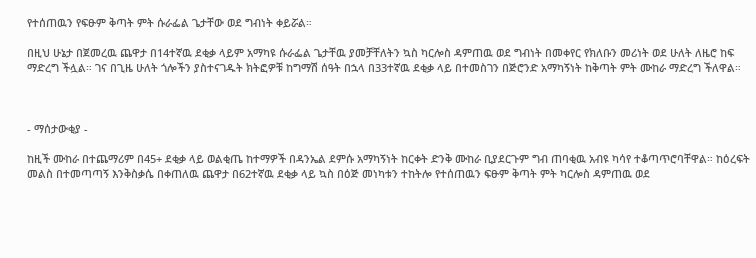የተሰጠዉን የፍፁም ቅጣት ምት ሱራፌል ጌታቸው ወደ ግብነት ቀይሯል።

በዚህ ሁኔታ በጀመረዉ ጨዋታ በ14ተኛዉ ደቂቃ ላይም አማካዩ ሱራፌል ጌታቸዉ ያመቻቸለትን ኳስ ካርሎስ ዳምጠዉ ወደ ግብነት በመቀየር የክለቡን መሪነት ወደ ሁለት ለዜሮ ከፍ ማድረግ ችሏል። ገና በጊዜ ሁለት ጎሎችን ያስተናገዱት ክትፎዎቹ ከግማሽ ሰዓት በኋላ በ33ተኛዉ ደቂቃ ላይ በተመስገን በጅሮንድ አማካኝነት ከቅጣት ምት ሙከራ ማድረግ ችለዋል።



- ማሰታውቂያ -

ከዚች ሙከራ በተጨማሪም በ45+ ደቂቃ ላይ ወልቂጤ ከተማዎች በዳንኤል ደምሱ አማካኝነት ከርቀት ድንቅ ሙከራ ቢያደርጉም ግብ ጠባቂዉ አብዩ ካሳየ ተቆጣጥሮባቸዋል። ከዕረፍት መልስ በተመጣጣኝ እንቅስቃሴ በቀጠለዉ ጨዋታ በ62ተኛዉ ደቂቃ ላይ ኳስ በዕጅ መነካቱን ተከትሎ የተሰጠዉን ፍፁም ቅጣት ምት ካርሎስ ዳምጠዉ ወደ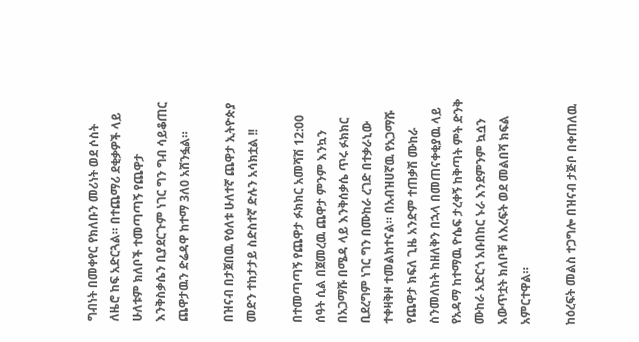ግብነት በመቀየር የክለቡን መሪነት ወደ ሶስት ለዜሮ ከፍ አድርጓል። በተጨማሪ ደቂቃዎች ላይ ሁለቱም ክለቦች ተመጣጣኝ የጨዋታ እንቅስቃሴን ቢያደርጉም ነገር ግን ግብ ሳይቆጠር ጨዋታዉን ድሬዳዋ ከተማ 3ለ0 አሸንፏል።

በዝናብ በታጀበዉ የዕለቱ ሁለተኛ ጨዋታ ኢትዮጵያ መድን ተከታታይ ስድስተኛ ድሉን አሳክቷል !!

በተመጣጣኝ የጨዋታ ፉክክር አመሻሽ 12:00 ሰዓት ሲል በጀመረዉ ጨዋታ ምንም እንኳን በአጋማሹ በሜዳ ላይ እንቅሰቃሴ ጥሩ ፉክክር ቢደረግም ነገር ግን በሙከራ ረገድ በተቃራኒው ተቀዛቅዞ ተመልክተናል። በአብዝሀኛዉ የአጋማሹ የጨዋታ ክፍለ ጊዜ አንድም ተጠቃሽ ሙከራ ስንመለከት ከዘለቅን በኋላ በመጠናቀቂያዉ ላይ የአዳማ ከተማዉ ዮሴፍ ታረቀኝ ከቅጣት ምት ድንቅ ሙከራ አድርጎ አቡበከር ኑራ እንደምንም ኳሷን አውጥቷት ክለቦቹ ለእረፍት ወደ መልበሻ ክፍል አምርተዋል።

ከዕረፍት መልስ ተጋግሎ በዝናብ ታጅቦ በቀጠለዉ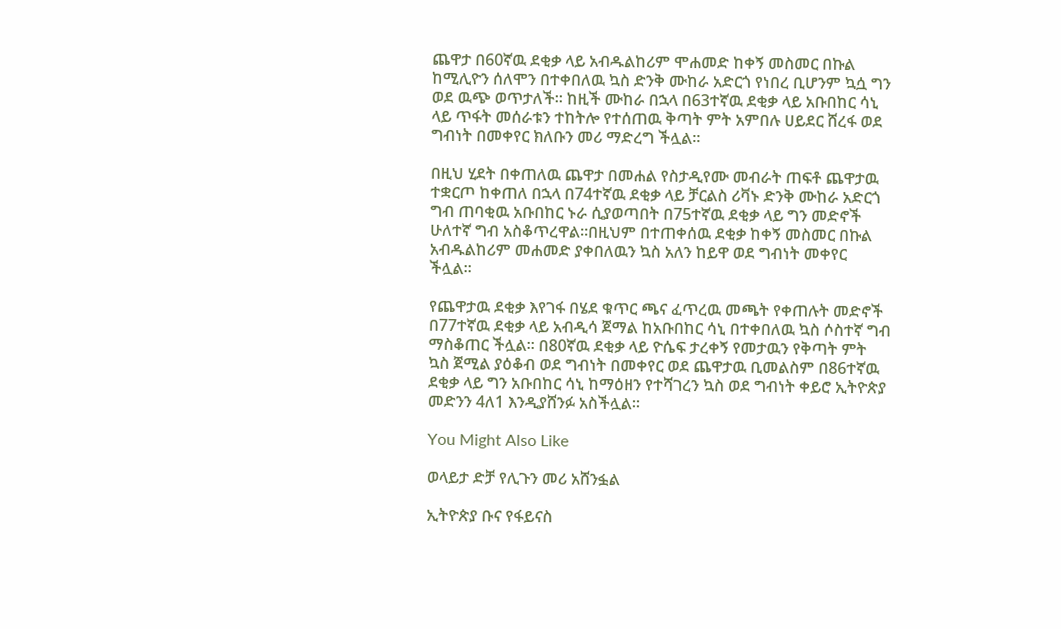ጨዋታ በ60ኛዉ ደቂቃ ላይ አብዱልከሪም ሞሐመድ ከቀኝ መስመር በኩል ከሚሊዮን ሰለሞን በተቀበለዉ ኳስ ድንቅ ሙከራ አድርጎ የነበረ ቢሆንም ኳሷ ግን ወደ ዉጭ ወጥታለች። ከዚች ሙከራ በኋላ በ63ተኛዉ ደቂቃ ላይ አቡበከር ሳኒ ላይ ጥፋት መሰራቱን ተከትሎ የተሰጠዉ ቅጣት ምት አምበሉ ሀይደር ሸረፋ ወደ ግብነት በመቀየር ክለቡን መሪ ማድረግ ችሏል።

በዚህ ሂደት በቀጠለዉ ጨዋታ በመሐል የስታዲየሙ መብራት ጠፍቶ ጨዋታዉ ተቋርጦ ከቀጠለ በኋላ በ74ተኛዉ ደቂቃ ላይ ቻርልስ ሪቫኑ ድንቅ ሙከራ አድርጎ ግብ ጠባቂዉ አቡበከር ኑራ ሲያወጣበት በ75ተኛዉ ደቂቃ ላይ ግን መድኖች ሁለተኛ ግብ አስቆጥረዋል።በዚህም በተጠቀሰዉ ደቂቃ ከቀኝ መስመር በኩል አብዱልከሪም መሐመድ ያቀበለዉን ኳስ አለን ከይዋ ወደ ግብነት መቀየር ችሏል።

የጨዋታዉ ደቂቃ እየገፋ በሄደ ቁጥር ጫና ፈጥረዉ መጫት የቀጠሉት መድኖች በ77ተኛዉ ደቂቃ ላይ አብዲሳ ጀማል ከአቡበከር ሳኒ በተቀበለዉ ኳስ ሶስተኛ ግብ ማስቆጠር ችሏል። በ80ኛዉ ደቂቃ ላይ ዮሴፍ ታረቀኝ የመታዉን የቅጣት ምት ኳስ ጀሚል ያዕቆብ ወደ ግብነት በመቀየር ወደ ጨዋታዉ ቢመልስም በ86ተኛዉ ደቂቃ ላይ ግን አቡበከር ሳኒ ከማዕዘን የተሻገረን ኳስ ወደ ግብነት ቀይሮ ኢትዮጵያ መድንን 4ለ1 እንዲያሸንፉ አስችሏል።

You Might Also Like

ወላይታ ድቻ የሊጉን መሪ አሸንፏል

ኢትዮጵያ ቡና የፋይናስ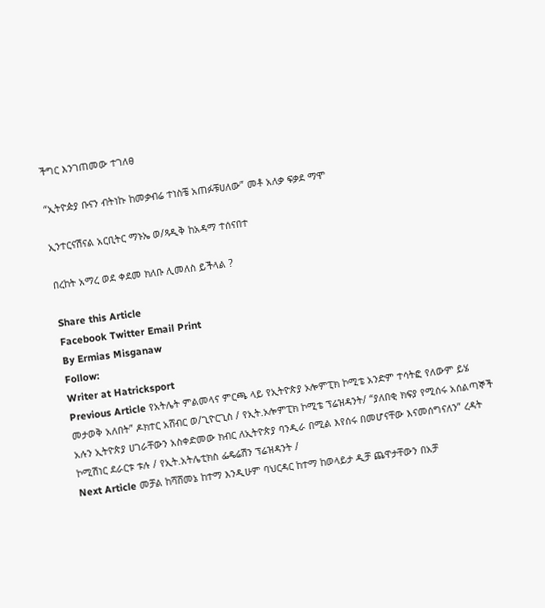ችግር እንገጠመው ተገለፀ

“ኢትዮዽያ ቡናን ብትነኩ ከመቃብሬ ተነስቼ አጠፉቹሀለው” መቶ አለቃ ፍቃደ ማሞ

ኢንተርናሽናል አርቢትር ማኑኤ ወ/ጻዲቅ ከአዳማ ተሰናበተ

በረከት አማረ ወደ ቀደመ ክለቡ ሊመለስ ይችላል ?

Share this Article
Facebook Twitter Email Print
By Ermias Misganaw
Follow:
Writer at Hatricksport
Previous Article የአትሌት ምልመላና ምርጫ ላይ የኢትዮጵያ ኦሎምፒክ ኮሚቴ አንድም ተሳትፎ የለውም ይሄ መታወቅ አለበት” ዶክተር አሸብር ወ/ጊዮርጊስ / የኢት.ኦሎምፒክ ኮሚቴ ፕሬዝዳንት/ “ያለበቂ ክፍያ የሚሰሩ አሰልጣኞች አሉን ኢትዮጵያ ሀገራቸውን አስቀድመው ክብር ለኢትዮጵያ ባንዲራ በሚል እየሰሩ በመሆናቸው እናመሰግናለን” ረዳት ኮሚሽነር ደራርቱ ቱሉ / የኢት.አትሌቲክስ ፌዴሬሽን ፕሬዝዳንት /
Next Article መቻል ከሻሸመኔ ከተማ እንዲሁም ባህርዳር ከተማ ከወላይታ ዲቻ ጨዋታቸውን በአቻ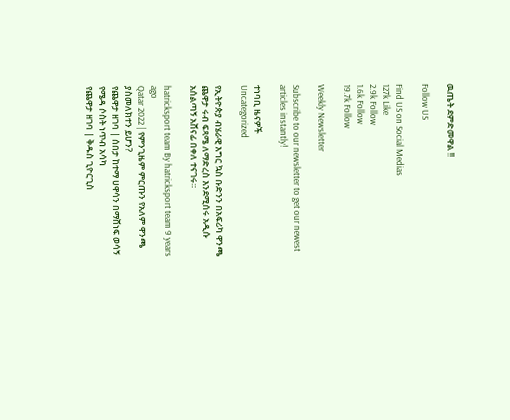ዉጤት ደምድመዋል !!

Follow US

Find US on Social Medias
127k Like
2.9k Follow
1.6k Follow
19.7k Follow

Weekly Newsletter

Subscribe to our newsletter to get our newest articles instantly!

ተነባቢ ዜናዎች
Uncategorized

የኢትዮጵያ ብሄራዊ እግር ኳስ ቡድንን በአፍሪካ ዋንጫ ጨዋታ ሩብ ፍጻሜ ለማድረስ እንደሚሰሩ አዲሱ አሰልጣኝ አሸናፊ በቀለ ተናገሩ።

hatricksport team By hatricksport team 9 years ago
Qatar 2022 | የምንጊዜም ምርጡን የአለም ዋንጫ ያስመለክተን ይሆን?
የጨዋታ ዘገባ | ሰበታ ከተማ ሀዋሳን በማሸነፍ ወሳኝ የሜዳ ሶስት ነጥብ አሳካ
የጨዋታ ዘገባ | ቅዱስ ጊዮርጊስ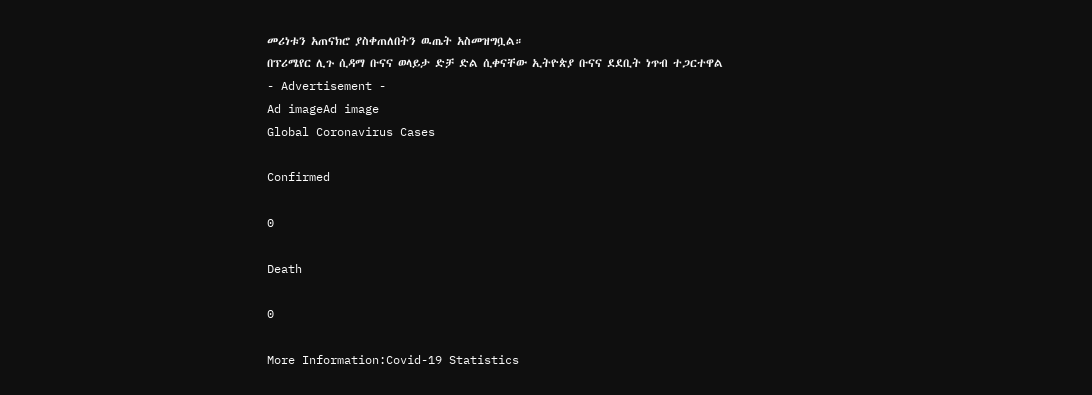መሪነቱን አጠናክሮ ያስቀጠለበትን ዉጤት አስመዝግቧል።
በፕሪሜየር ሊጉ ሲዳማ ቡናና ወላይታ ድቻ ድል ሲቀናቸው ኢትዮጵያ ቡናና ደደቢት ነጥብ ተጋርተዋል
- Advertisement -
Ad imageAd image
Global Coronavirus Cases

Confirmed

0

Death

0

More Information:Covid-19 Statistics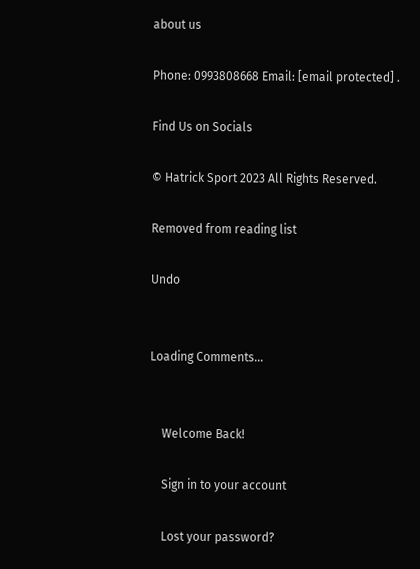about us

Phone: 0993808668 Email: [email protected] .

Find Us on Socials

© Hatrick Sport 2023 All Rights Reserved.

Removed from reading list

Undo


Loading Comments...


    Welcome Back!

    Sign in to your account

    Lost your password?